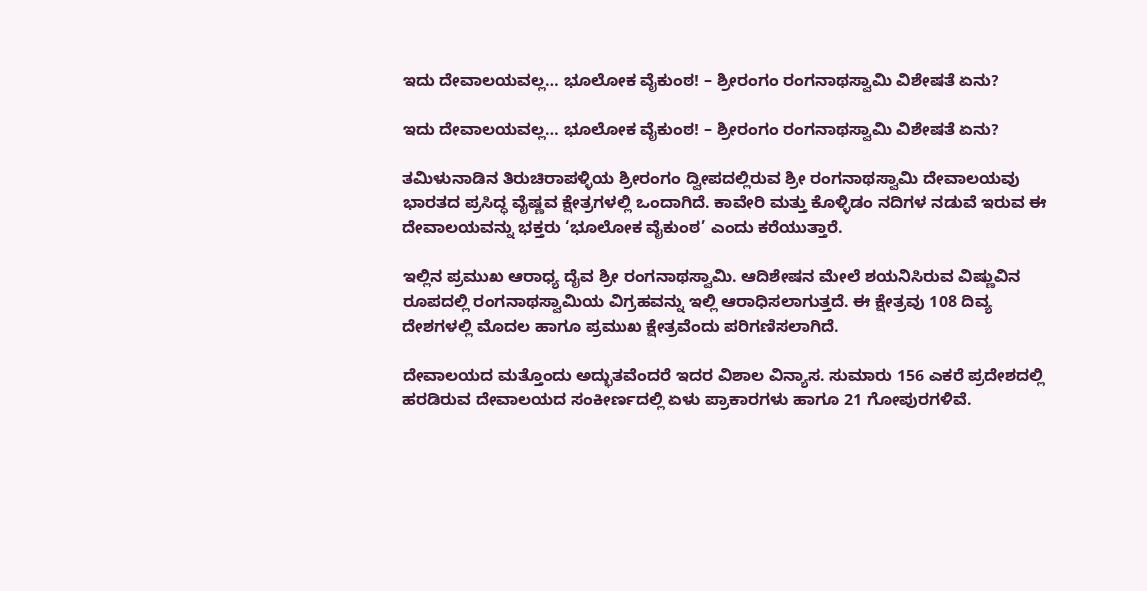ಇದು ದೇವಾಲಯವಲ್ಲ… ಭೂಲೋಕ ವೈಕುಂಠ! – ಶ್ರೀರಂಗಂ ರಂಗನಾಥಸ್ವಾಮಿ ವಿಶೇಷತೆ ಏನು?

ಇದು ದೇವಾಲಯವಲ್ಲ… ಭೂಲೋಕ ವೈಕುಂಠ! – ಶ್ರೀರಂಗಂ ರಂಗನಾಥಸ್ವಾಮಿ ವಿಶೇಷತೆ ಏನು?

ತಮಿಳುನಾಡಿನ ತಿರುಚಿರಾಪಳ್ಳಿಯ ಶ್ರೀರಂಗಂ ದ್ವೀಪದಲ್ಲಿರುವ ಶ್ರೀ ರಂಗನಾಥಸ್ವಾಮಿ ದೇವಾಲಯವು ಭಾರತದ ಪ್ರಸಿದ್ಧ ವೈಷ್ಣವ ಕ್ಷೇತ್ರಗಳಲ್ಲಿ ಒಂದಾಗಿದೆ. ಕಾವೇರಿ ಮತ್ತು ಕೊಳ್ಳಿಡಂ ನದಿಗಳ ನಡುವೆ ಇರುವ ಈ ದೇವಾಲಯವನ್ನು ಭಕ್ತರು ‘ಭೂಲೋಕ ವೈಕುಂಠ’ ಎಂದು ಕರೆಯುತ್ತಾರೆ.

ಇಲ್ಲಿನ ಪ್ರಮುಖ ಆರಾಧ್ಯ ದೈವ ಶ್ರೀ ರಂಗನಾಥಸ್ವಾಮಿ. ಆದಿಶೇಷನ ಮೇಲೆ ಶಯನಿಸಿರುವ ವಿಷ್ಣುವಿನ ರೂಪದಲ್ಲಿ ರಂಗನಾಥಸ್ವಾಮಿಯ ವಿಗ್ರಹವನ್ನು ಇಲ್ಲಿ ಆರಾಧಿಸಲಾಗುತ್ತದೆ. ಈ ಕ್ಷೇತ್ರವು 108 ದಿವ್ಯ ದೇಶಗಳಲ್ಲಿ ಮೊದಲ ಹಾಗೂ ಪ್ರಮುಖ ಕ್ಷೇತ್ರವೆಂದು ಪರಿಗಣಿಸಲಾಗಿದೆ.

ದೇವಾಲಯದ ಮತ್ತೊಂದು ಅದ್ಭುತವೆಂದರೆ ಇದರ ವಿಶಾಲ ವಿನ್ಯಾಸ. ಸುಮಾರು 156 ಎಕರೆ ಪ್ರದೇಶದಲ್ಲಿ ಹರಡಿರುವ ದೇವಾಲಯದ ಸಂಕೀರ್ಣದಲ್ಲಿ ಏಳು ಪ್ರಾಕಾರಗಳು ಹಾಗೂ 21 ಗೋಪುರಗಳಿವೆ.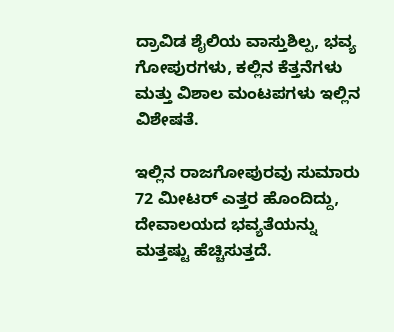ದ್ರಾವಿಡ ಶೈಲಿಯ ವಾಸ್ತುಶಿಲ್ಪ, ಭವ್ಯ ಗೋಪುರಗಳು, ಕಲ್ಲಿನ ಕೆತ್ತನೆಗಳು ಮತ್ತು ವಿಶಾಲ ಮಂಟಪಗಳು ಇಲ್ಲಿನ ವಿಶೇಷತೆ.

ಇಲ್ಲಿನ ರಾಜಗೋಪುರವು ಸುಮಾರು 72 ಮೀಟರ್ ಎತ್ತರ ಹೊಂದಿದ್ದು, ದೇವಾಲಯದ ಭವ್ಯತೆಯನ್ನು ಮತ್ತಷ್ಟು ಹೆಚ್ಚಿಸುತ್ತದೆ.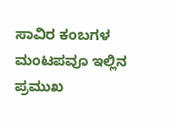ಸಾವಿರ ಕಂಬಗಳ ಮಂಟಪವೂ ಇಲ್ಲಿನ ಪ್ರಮುಖ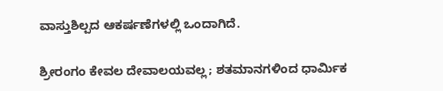ವಾಸ್ತುಶಿಲ್ಪದ ಆಕರ್ಷಣೆಗಳಲ್ಲಿ ಒಂದಾಗಿದೆ.

ಶ್ರೀರಂಗಂ ಕೇವಲ ದೇವಾಲಯವಲ್ಲ; ಶತಮಾನಗಳಿಂದ ಧಾರ್ಮಿಕ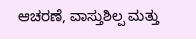ಆಚರಣೆ, ವಾಸ್ತುಶಿಲ್ಪ ಮತ್ತು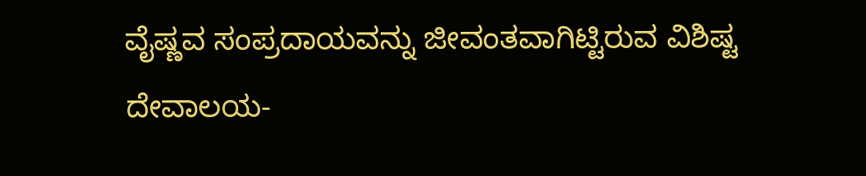ವೈಷ್ಣವ ಸಂಪ್ರದಾಯವನ್ನು ಜೀವಂತವಾಗಿಟ್ಟಿರುವ ವಿಶಿಷ್ಟ ದೇವಾಲಯ-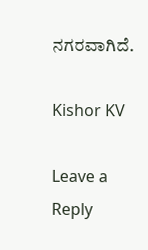ನಗರವಾಗಿದೆ.

Kishor KV

Leave a Reply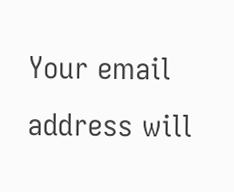Your email address will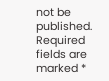not be published. Required fields are marked *